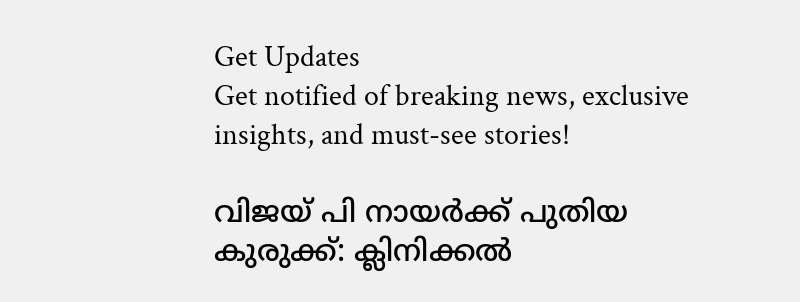Get Updates
Get notified of breaking news, exclusive insights, and must-see stories!

വിജയ് പി നായർക്ക് പുതിയ കുരുക്ക്: ക്ലിനിക്കൽ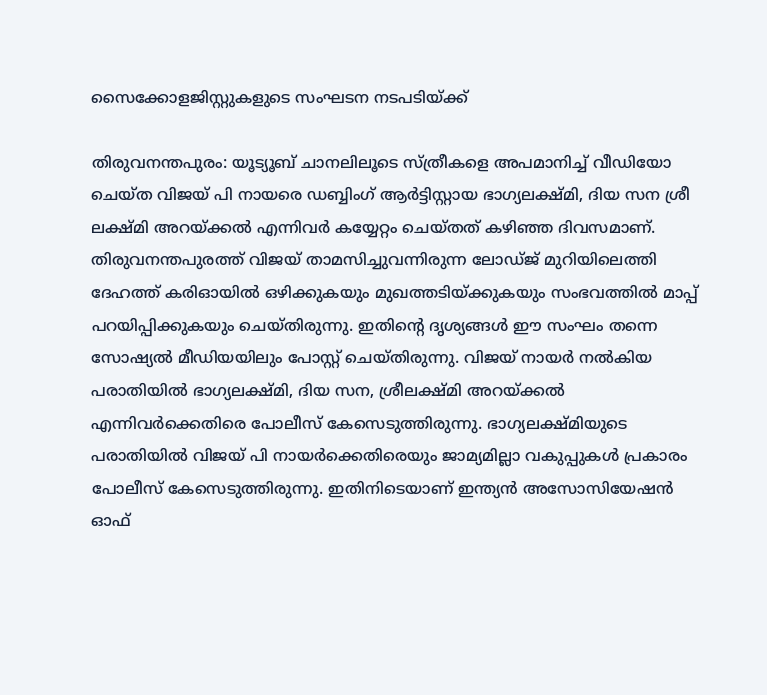സൈക്കോളജിസ്റ്റുകളുടെ സംഘടന നടപടിയ്ക്ക്

തിരുവനന്തപുരം: യൂട്യൂബ് ചാനലിലൂടെ സ്ത്രീകളെ അപമാനിച്ച് വീഡിയോ ചെയ്ത വിജയ് പി നായരെ ഡബ്ബിംഗ് ആർട്ടിസ്റ്റായ ഭാഗ്യലക്ഷ്മി, ദിയ സന ശ്രീ ലക്ഷ്മി അറയ്ക്കൽ എന്നിവർ കയ്യേറ്റം ചെയ്തത് കഴിഞ്ഞ ദിവസമാണ്. തിരുവനന്തപുരത്ത് വിജയ് താമസിച്ചുവന്നിരുന്ന ലോഡ്ജ് മുറിയിലെത്തി ദേഹത്ത് കരിഓയിൽ ഒഴിക്കുകയും മുഖത്തടിയ്ക്കുകയും സംഭവത്തിൽ മാപ്പ് പറയിപ്പിക്കുകയും ചെയ്തിരുന്നു. ഇതിന്റെ ദൃശ്യങ്ങൾ ഈ സംഘം തന്നെ സോഷ്യൽ മീഡിയയിലും പോസ്റ്റ് ചെയ്തിരുന്നു. വിജയ് നായർ നൽകിയ പരാതിയിൽ ഭാഗ്യലക്ഷ്മി, ദിയ സന, ശ്രീലക്ഷ്മി അറയ്ക്കൽ എന്നിവർക്കെതിരെ പോലീസ് കേസെടുത്തിരുന്നു. ഭാഗ്യലക്ഷ്മിയുടെ പരാതിയിൽ വിജയ് പി നായർക്കെതിരെയും ജാമ്യമില്ലാ വകുപ്പുകൾ പ്രകാരം പോലീസ് കേസെടുത്തിരുന്നു. ഇതിനിടെയാണ് ഇന്ത്യൻ അസോസിയേഷൻ ഓഫ്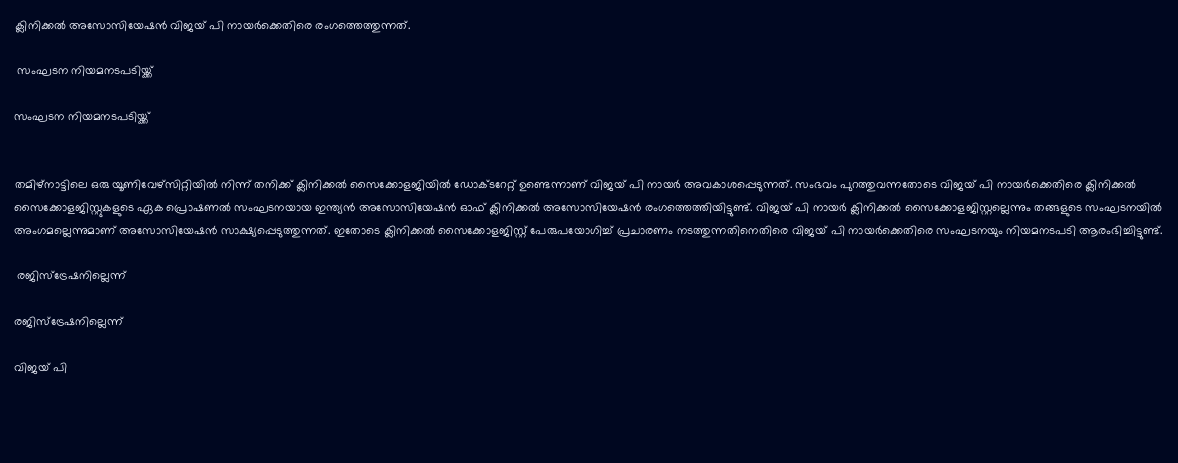ക്ലിനിക്കൽ അസോസിയേഷൻ വിജയ് പി നായർക്കെതിരെ രംഗത്തെത്തുന്നത്.

 സംഘടന നിയമനടപടിയ്ക്ക്

സംഘടന നിയമനടപടിയ്ക്ക്


തമിഴ്നാട്ടിലെ ഒരു യൂണിവേഴ്സിറ്റിയിൽ നിന്ന് തനിക്ക് ക്ലിനിക്കൽ സൈക്കോളജിയിൽ ഡോക്ടറേറ്റ് ഉണ്ടെന്നാണ് വിജയ് പി നായർ അവകാശപ്പെടുന്നത്. സംഭവം പുറത്തുവന്നതോടെ വിജയ് പി നായർക്കെതിരെ ക്ലിനിക്കൽ സൈക്കോളജിസ്റ്റുകളുടെ ഏക പ്രൊഷണൽ സംഘടനയായ ഇന്ത്യൻ അസോസിയേഷൻ ഓഫ് ക്ലിനിക്കൽ അസോസിയേഷൻ രംഗത്തെത്തിയിട്ടുണ്ട്. വിജയ് പി നായർ ക്ലിനിക്കൽ സൈക്കോളജിസ്റ്റല്ലെന്നും തങ്ങളുടെ സംഘടനയിൽ അംഗമല്ലെന്നുമാണ് അസോസിയേഷൻ സാക്ഷ്യപ്പെടുത്തുന്നത്. ഇതോടെ ക്ലിനിക്കൽ സൈക്കോളജിസ്റ്റ് പേരുപയോഗിച്ച് പ്രചാരണം നടത്തുന്നതിനെതിരെ വിജയ് പി നായർക്കെതിരെ സംഘടനയും നിയമനടപടി ആരംഭിച്ചിട്ടുണ്ട്.

 രജിസ്ട്രേഷനില്ലെന്ന്

രജിസ്ട്രേഷനില്ലെന്ന്

വിജയ് പി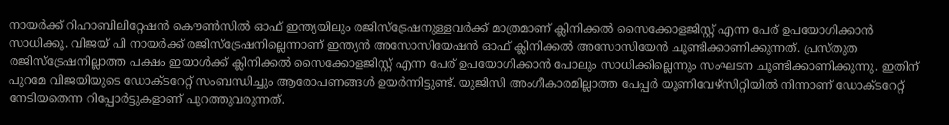നായർക്ക് റിഹാബിലിറ്റേഷൻ കൌൺസിൽ ഓഫ് ഇന്ത്യയിലും രജിസ്ട്രേഷനുള്ളവർക്ക് മാത്രമാണ് ക്ലിനിക്കൽ സൈക്കോളജിസ്റ്റ് എന്ന പേര് ഉപയോഗിക്കാൻ സാധിക്കൂ. വിജയ് പി നായർക്ക് രജിസ്ട്രേഷനില്ലെന്നാണ് ഇന്ത്യൻ അസോസിയേഷൻ ഓഫ് ക്ലിനിക്കൽ അസോസിയേൻ ചൂണ്ടിക്കാണിക്കുന്നത്. പ്രസ്തുത രജിസ്ട്രേഷനില്ലാത്ത പക്ഷം ഇയാൾക്ക് ക്ലിനിക്കൽ സൈക്കോളജിസ്റ്റ് എന്ന പേര് ഉപയോഗിക്കാൻ പോലും സാധിക്കില്ലെന്നും സംഘടന ചൂണ്ടിക്കാണിക്കുന്നു. ഇതിന് പുറമേ വിജയിയുടെ ഡോക്ടറേറ്റ് സംബന്ധിച്ചും ആരോപണങ്ങൾ ഉയർന്നിട്ടുണ്ട്. യുജിസി അംഗീകാരമില്ലാത്ത പേപ്പർ യൂണിവേഴ്സിറ്റിയിൽ നിന്നാണ് ഡോക്ടറേറ്റ് നേടിയതെന്ന റിപ്പോർട്ടുകളാണ് പുറത്തുവരുന്നത്.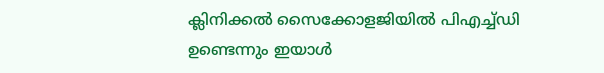ക്ലിനിക്കൽ സൈക്കോളജിയിൽ പിഎച്ച്ഡി ഉണ്ടെന്നും ഇയാൾ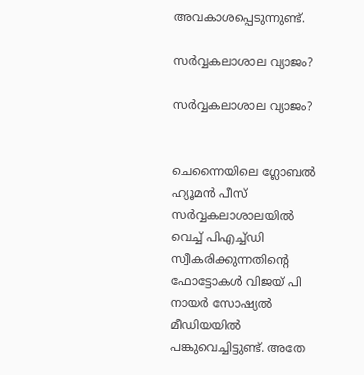അവകാശപ്പെടുന്നുണ്ട്.

സർവ്വകലാശാല വ്യാജം?

സർവ്വകലാശാല വ്യാജം?


ചെന്നൈയിലെ ഗ്ലോബൽ ഹ്യൂമൻ പീസ് സർവ്വകലാശാലയിൽ വെച്ച് പിഎച്ച്ഡി സ്വീകരിക്കുന്നതിന്റെ ഫോട്ടോകൾ വിജയ് പി നായർ സോഷ്യൽ മീഡിയയിൽ പങ്കുവെച്ചിട്ടുണ്ട്. അതേ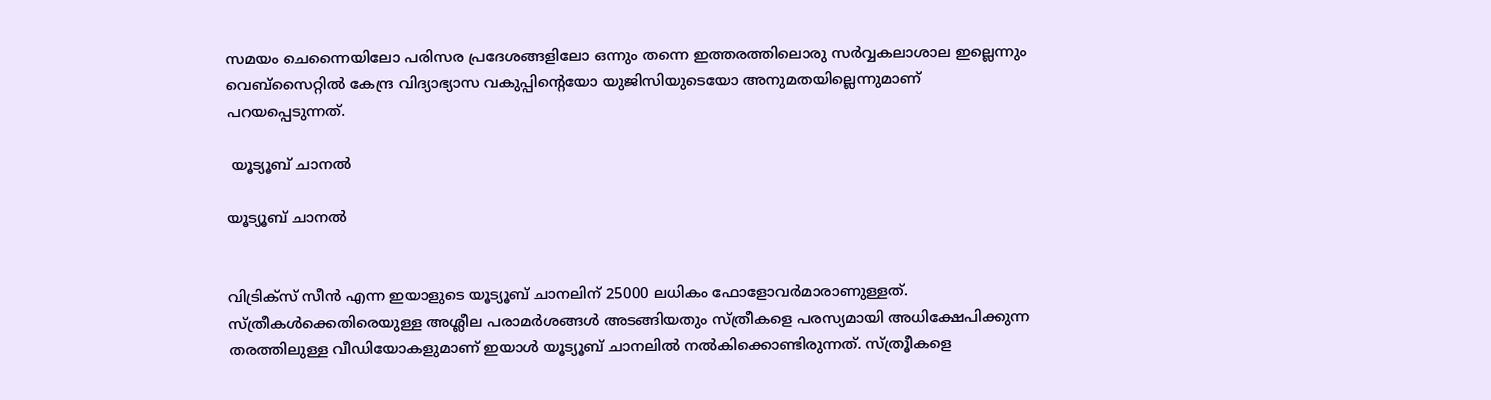സമയം ചെന്നൈയിലോ പരിസര പ്രദേശങ്ങളിലോ ഒന്നും തന്നെ ഇത്തരത്തിലൊരു സർവ്വകലാശാല ഇല്ലെന്നും വെബ്സൈറ്റിൽ കേന്ദ്ര വിദ്യാഭ്യാസ വകുപ്പിന്റെയോ യുജിസിയുടെയോ അനുമതയില്ലെന്നുമാണ് പറയപ്പെടുന്നത്.

 യൂട്യൂബ് ചാനൽ

യൂട്യൂബ് ചാനൽ


വിട്രിക്സ് സീൻ എന്ന ഇയാളുടെ യൂട്യൂബ് ചാനലിന് 25000 ലധികം ഫോളോവർമാരാണുള്ളത്. സ്ത്രീകൾക്കെതിരെയുള്ള അശ്ലീല പരാമർശങ്ങൾ അടങ്ങിയതും സ്ത്രീകളെ പരസ്യമായി അധിക്ഷേപിക്കുന്ന തരത്തിലുള്ള വീഡിയോകളുമാണ് ഇയാൾ യൂട്യൂബ് ചാനലിൽ നൽകിക്കൊണ്ടിരുന്നത്. സ്ത്രൂീകളെ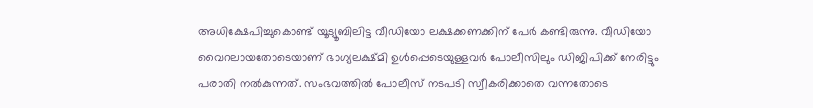അധിക്ഷേപിച്ചുകൊണ്ട് യൂട്യൂബിലിട്ട വീഡിയോ ലക്ഷക്കണക്കിന് പേർ കണ്ടിരുന്നു. വീഡിയോ വൈറലായതോടെയാണ് ഭാഗ്യലക്ഷ്മി ഉൾപ്പെടെയുള്ളവർ പോലീസിലും ഡിജിപിക്ക് നേരിട്ടും പരാതി നൽകുന്നത്. സംഭവത്തിൽ പോലീസ് നടപടി സ്വീകരിക്കാതെ വന്നതോടെ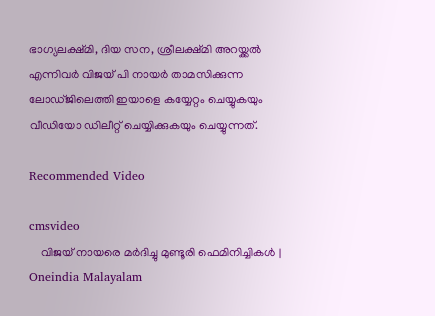ഭാഗ്യലക്ഷ്മി, ദിയ സന, ശ്രീലക്ഷ്മി അറയ്ക്കൽ എന്നിവർ വിജയ് പി നായർ താമസിക്കുന്ന ലോഡ്ജിലെത്തി ഇയാളെ കയ്യേറ്റം ചെയ്യുകയും വീഡിയോ ഡിലീറ്റ് ചെയ്യിക്കുകയും ചെയ്യുന്നത്.

Recommended Video

cmsvideo
    വിജയ് നായരെ മർദിച്ചു മുണ്ടൂരി ഫെമിനിച്ചികൾ | Oneindia Malayalam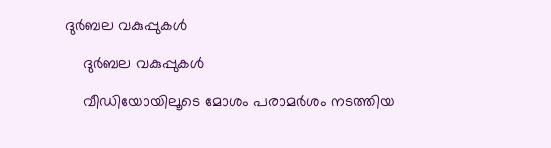ദുർബല വകുപ്പുകൾ

    ദുർബല വകുപ്പുകൾ

    വീഡിയോയിലൂടെ മോശം പരാമർശം നടത്തിയ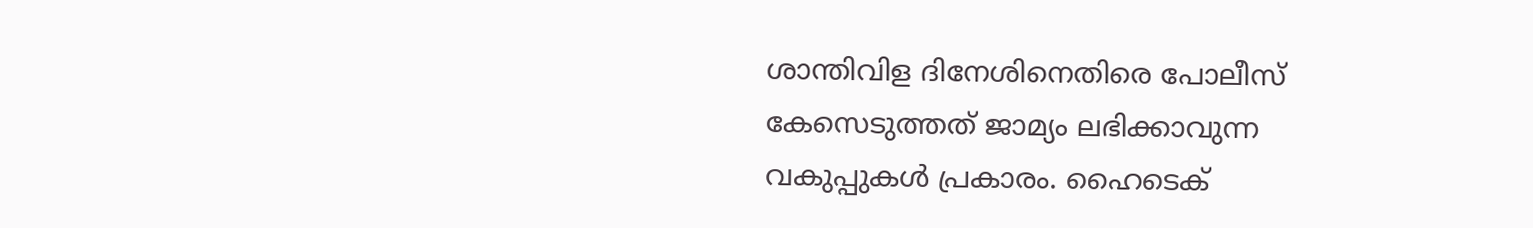ശാന്തിവിള ദിനേശിനെതിരെ പോലീസ് കേസെടുത്തത് ജാമ്യം ലഭിക്കാവുന്ന വകുപ്പുകൾ പ്രകാരം. ഹൈടെക്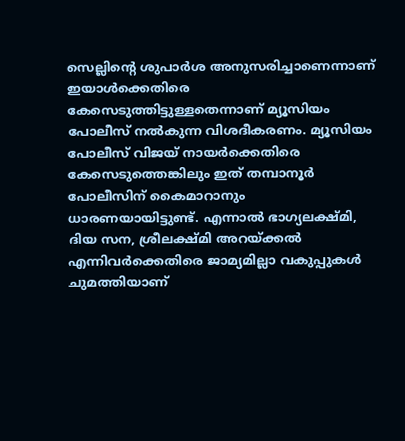സെല്ലിന്റെ ശുപാർശ അനുസരിച്ചാണെന്നാണ് ഇയാൾക്കെതിരെ കേസെടുത്തിട്ടുള്ളതെന്നാണ് മ്യൂസിയം പോലീസ് നൽകുന്ന വിശദീകരണം. മ്യൂസിയം പോലീസ് വിജയ് നായർക്കെതിരെ കേസെടുത്തെങ്കിലും ഇത് തമ്പാനൂർ പോലീസിന് കൈമാറാനും ധാരണയായിട്ടുണ്ട്. എന്നാൽ ഭാഗ്യലക്ഷ്മി, ദിയ സന, ശ്രീലക്ഷ്മി അറയ്ക്കൽ എന്നിവർക്കെതിരെ ജാമ്യമില്ലാ വകുപ്പുകൾ ചുമത്തിയാണ്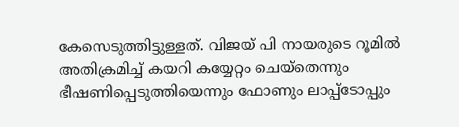കേസെടുത്തിട്ടുള്ളത്. വിജയ് പി നായരുടെ റൂമിൽ അതിക്രമിച്ച് കയറി കയ്യേറ്റം ചെയ്തെന്നും ഭീഷണിപ്പെടുത്തിയെന്നും ഫോണും ലാപ്പ്ടോപ്പും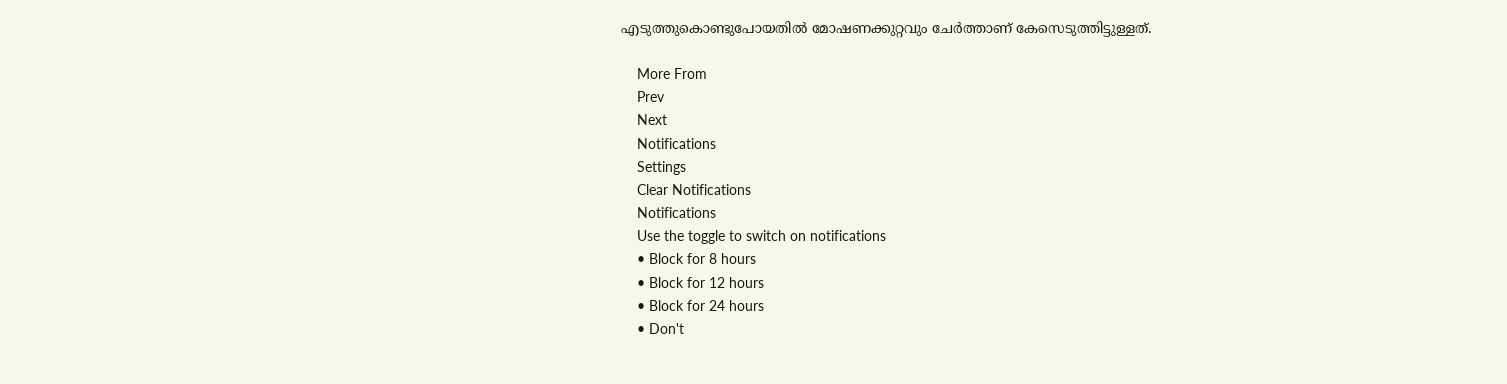എടുത്തുകൊണ്ടുപോയതിൽ മോഷണക്കുറ്റവും ചേർത്താണ് കേസെടുത്തിട്ടുള്ളത്.

    More From
    Prev
    Next
    Notifications
    Settings
    Clear Notifications
    Notifications
    Use the toggle to switch on notifications
    • Block for 8 hours
    • Block for 12 hours
    • Block for 24 hours
    • Don't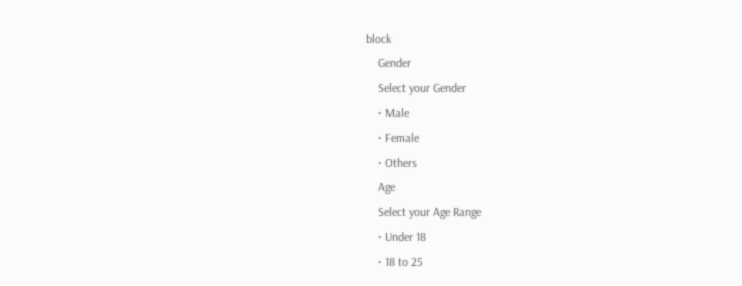block
    Gender
    Select your Gender
    • Male
    • Female
    • Others
    Age
    Select your Age Range
    • Under 18
    • 18 to 25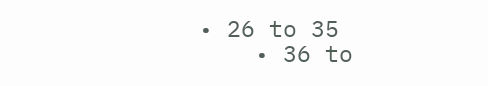• 26 to 35
    • 36 to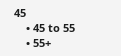45
    • 45 to 55
    • 55+